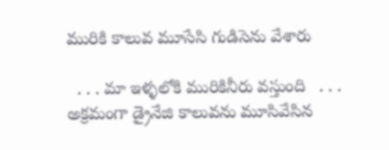మురికి కాలువ మూసేసి గుడిసెను వేశారు

  . . . మా ఇళ్ళలోకి మురికినీరు వస్తుంది   . . . అక్రమంగా డ్రైనేజి కాలువను మూసివేసిన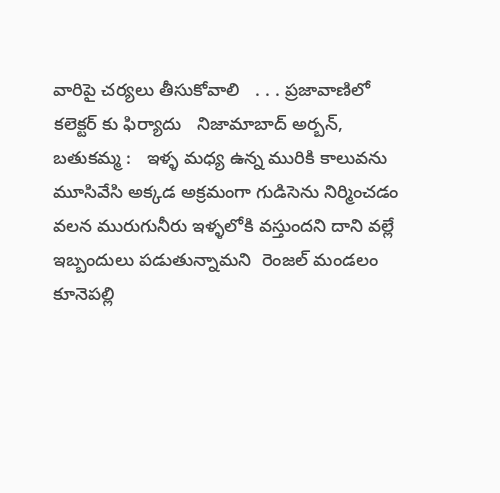వారిపై చర్యలు తీసుకోవాలి   . . . ప్రజావాణిలో కలెక్టర్ కు ఫిర్యాదు   నిజామాబాద్ అర్బన్, బతుకమ్మ :   ఇళ్ళ మధ్య ఉన్న మురికి కాలువను మూసివేసి అక్కడ అక్రమంగా గుడిసెను నిర్మించడం వలన మురుగునీరు ఇళ్ళలోకి వస్తుందని దాని వల్లే ఇబ్బందులు పడుతున్నామని  రెంజల్ మండలం కూనెపల్లి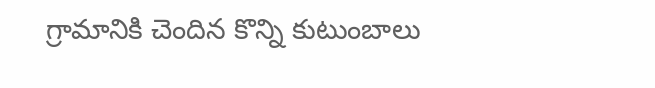గ్రామానికి చెందిన కొన్ని కుటుంబాలు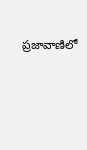ప్రజావాణిలో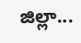జిల్లా...